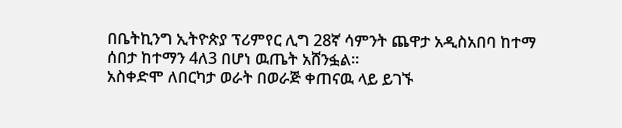በቤትኪንግ ኢትዮጵያ ፕሪምየር ሊግ 28ኛ ሳምንት ጨዋታ አዲስአበባ ከተማ ሰበታ ከተማን 4ለ3 በሆነ ዉጤት አሸንፏል።
አስቀድሞ ለበርካታ ወራት በወራጅ ቀጠናዉ ላይ ይገኙ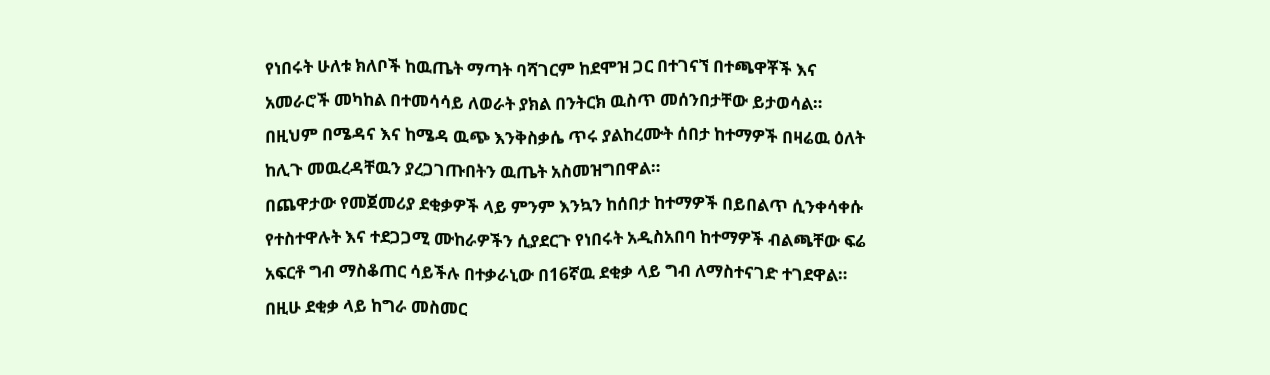የነበሩት ሁለቱ ክለቦች ከዉጤት ማጣት ባሻገርም ከደሞዝ ጋር በተገናኘ በተጫዋቾች እና አመራሮች መካከል በተመሳሳይ ለወራት ያክል በንትርክ ዉስጥ መሰንበታቸው ይታወሳል። በዚህም በሜዳና እና ከሜዳ ዉጭ እንቅስቃሴ ጥሩ ያልከረሙት ሰበታ ከተማዎች በዛሬዉ ዕለት ከሊጉ መዉረዳቸዉን ያረጋገጡበትን ዉጤት አስመዝግበዋል።
በጨዋታው የመጀመሪያ ደቂቃዎች ላይ ምንም እንኳን ከሰበታ ከተማዎች በይበልጥ ሲንቀሳቀሱ የተስተዋሉት እና ተደጋጋሚ ሙከራዎችን ሲያደርጉ የነበሩት አዲስአበባ ከተማዎች ብልጫቸው ፍሬ አፍርቶ ግብ ማስቆጠር ሳይችሉ በተቃራኒው በ16ኛዉ ደቂቃ ላይ ግብ ለማስተናገድ ተገደዋል። በዚሁ ደቂቃ ላይ ከግራ መስመር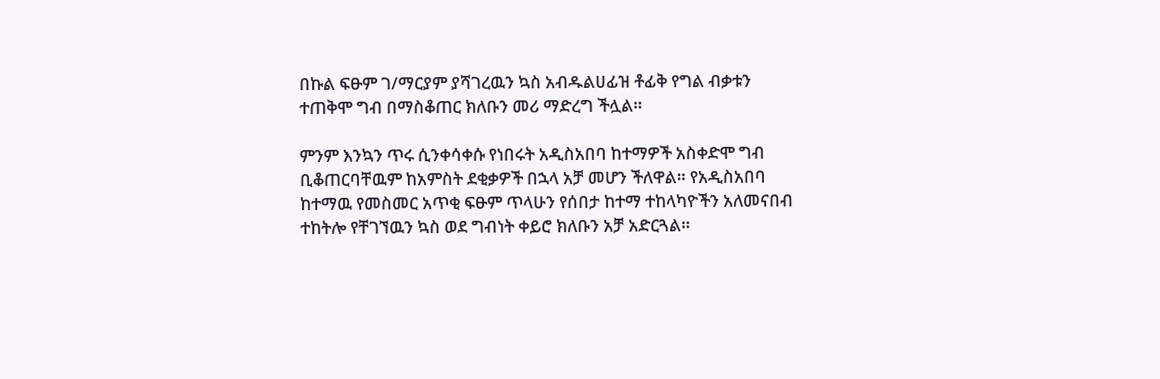በኩል ፍፁም ገ/ማርያም ያሻገረዉን ኳስ አብዱልሀፊዝ ቶፊቅ የግል ብቃቱን ተጠቅሞ ግብ በማስቆጠር ክለቡን መሪ ማድረግ ችሏል።

ምንም እንኳን ጥሩ ሲንቀሳቀሱ የነበሩት አዲስአበባ ከተማዎች አስቀድሞ ግብ ቢቆጠርባቸዉም ከአምስት ደቂቃዎች በኋላ አቻ መሆን ችለዋል። የአዲስአበባ ከተማዉ የመስመር አጥቂ ፍፁም ጥላሁን የሰበታ ከተማ ተከላካዮችን አለመናበብ ተከትሎ የቸገኘዉን ኳስ ወደ ግብነት ቀይሮ ክለቡን አቻ አድርጓል።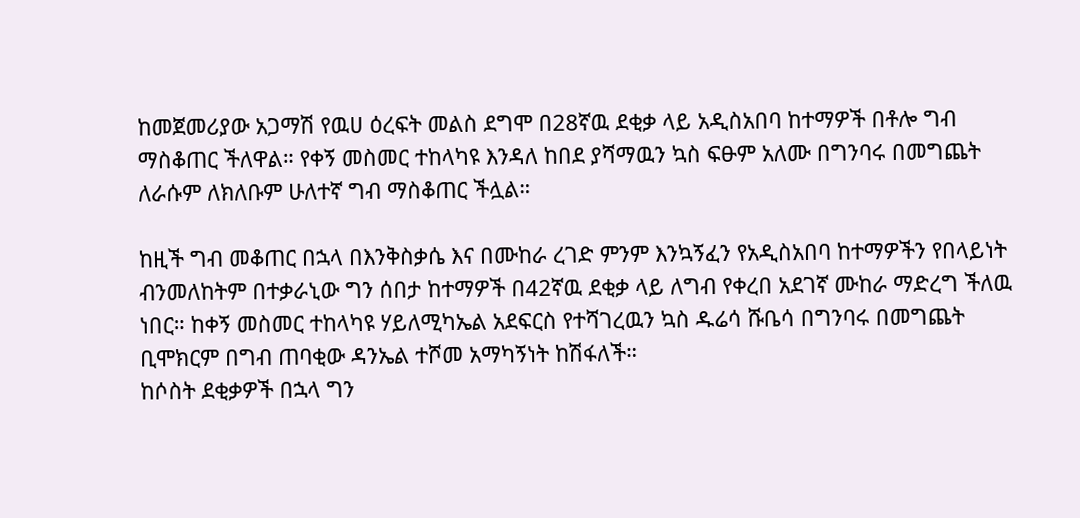ከመጀመሪያው አጋማሽ የዉሀ ዕረፍት መልስ ደግሞ በ28ኛዉ ደቂቃ ላይ አዲስአበባ ከተማዎች በቶሎ ግብ ማስቆጠር ችለዋል። የቀኝ መስመር ተከላካዩ እንዳለ ከበደ ያሻማዉን ኳስ ፍፁም አለሙ በግንባሩ በመግጨት ለራሱም ለክለቡም ሁለተኛ ግብ ማስቆጠር ችሏል።

ከዚች ግብ መቆጠር በኋላ በእንቅስቃሴ እና በሙከራ ረገድ ምንም እንኳኝፈን የአዲስአበባ ከተማዎችን የበላይነት ብንመለከትም በተቃራኒው ግን ሰበታ ከተማዎች በ42ኛዉ ደቂቃ ላይ ለግብ የቀረበ አደገኛ ሙከራ ማድረግ ችለዉ ነበር። ከቀኝ መስመር ተከላካዩ ሃይለሚካኤል አደፍርስ የተሻገረዉን ኳስ ዱሬሳ ሹቤሳ በግንባሩ በመግጨት ቢሞክርም በግብ ጠባቂው ዳንኤል ተሾመ አማካኝነት ከሽፋለች።
ከሶስት ደቂቃዎች በኋላ ግን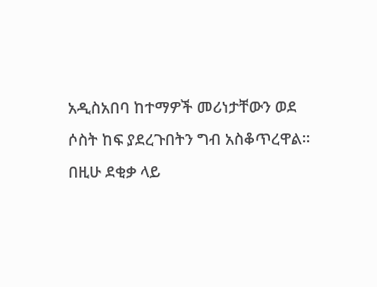አዲስአበባ ከተማዎች መሪነታቸውን ወደ ሶስት ከፍ ያደረጉበትን ግብ አስቆጥረዋል። በዚሁ ደቂቃ ላይ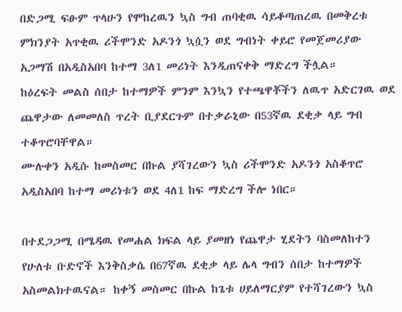በድጋሚ ፍፁም ጥላሁን የሞከረዉን ኳስ ግብ ጠባቂዉ ሳይቆጣጠረዉ በመቅረቱ ምክንያት አጥቂዉ ሪችሞንድ አዶንጎ ኳሷን ወደ ግብነት ቀይሮ የመጀመሪያው አጋማሽ በአዲስአበባ ከተማ 3ለ1 መሪነት እንዲጠናቀቅ ማድረግ ችሏል።
ከዕረፍት መልስ ሰበታ ከተማዎች ምንም እንኳን የተጫዋቾችን ለዉጥ አድርገዉ ወደ ጨዋታው ለመመለስ ጥረት ቢያደርጉም በተቃራኒው በ53ኛዉ ደቂቃ ላይ ግብ ተቆጥሮባቸዋል።
ሙሉቀን አዲሱ ከመስመር በኩል ያሻገረውን ኳስ ሪችሞንድ አዶንጎ አስቆጥሮ አዲስአበባ ከተማ መሪነቱን ወደ 4ለ1 ከፍ ማድረግ ችሎ ነበር።

በተደጋጋሚ በሜዳዉ የመሐል ክፍል ላይ ያመዘነ የጨዋታ ሂደትን ባስመለከተን የሁለቱ ቡድኖች እንቅስቃሴ በ67ኛዉ ደቂቃ ላይ ሌላ ግብን ሰበታ ከተማዎች አስመልክተዉናል። ከቀኝ መስመር በኩል ከጌቱ ሀይለማርያም የተሻገረውን ኳስ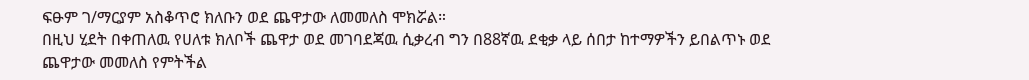ፍፁም ገ/ማርያም አስቆጥሮ ክለቡን ወደ ጨዋታው ለመመለስ ሞክሯል።
በዚህ ሂደት በቀጠለዉ የሀለቱ ክለቦች ጨዋታ ወደ መገባደጃዉ ሲቃረብ ግን በ88ኛዉ ደቂቃ ላይ ሰበታ ከተማዎችን ይበልጥኑ ወደ ጨዋታው መመለስ የምትችል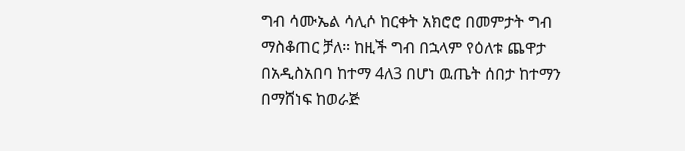ግብ ሳሙኤል ሳሊሶ ከርቀት አክሮሮ በመምታት ግብ ማስቆጠር ቻለ። ከዚች ግብ በኋላም የዕለቱ ጨዋታ በአዲስአበባ ከተማ 4ለ3 በሆነ ዉጤት ሰበታ ከተማን በማሸነፍ ከወራጅ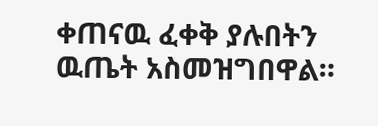ቀጠናዉ ፈቀቅ ያሉበትን ዉጤት አስመዝግበዋል።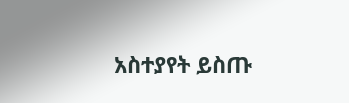አስተያየት ይስጡ